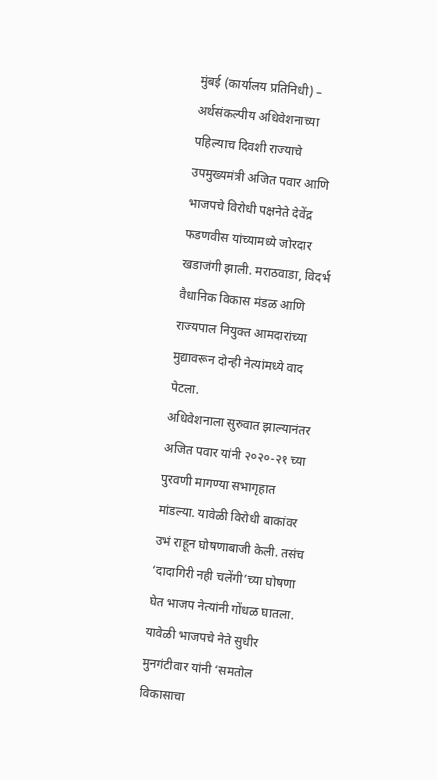मुंबई (कार्यालय प्रतिनिधी) – अर्थसंकल्पीय अधिवेशनाच्या पहिल्याच दिवशी राज्याचे उपमुख्यमंत्री अजित पवार आणि भाजपचे विरोधी पक्षनेते देवेंद्र फडणवीस यांच्यामध्ये जोरदार खडाजंगी झाली. मराठवाडा, विदर्भ वैधानिक विकास मंडळ आणि राज्यपाल नियुक्त आमदारांच्या मुद्यावरून दोन्ही नेत्यांमध्ये वाद पेटला.
अधिवेशनाला सुरुवात झाल्यानंतर अजित पवार यांनी २०२०-२१ च्या पुरवणी मागण्या सभागृहात मांडल्या. यावेळी विरोधी बाकांवर उभं राहून घोषणाबाजी केली. तसंच ‘दादागिरी नही चलेंगी’च्या घोषणा घेत भाजप नेत्यांनी गोंधळ घातला. यावेळी भाजपचे नेते सुधीर मुनगंटीवार यांनी ‘समतोल विकासाचा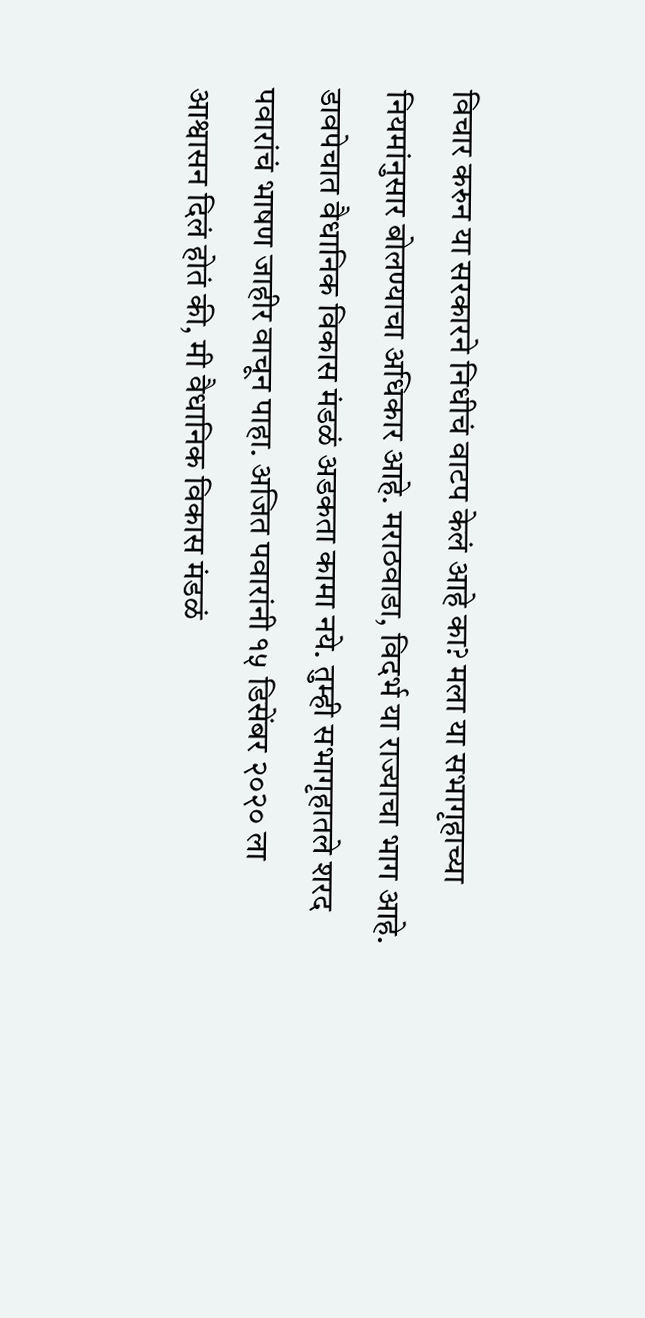विचार करुन या सरकारने निधीचं वाटप केलं आहे का? मला या सभागृहाच्या नियमांनुसार बोलण्याचा अधिकार आहे. मराठवाडा, विदर्भ या राज्याचा भाग आहे. डावपेचात वैधानिक विकास मंडळं अडकता कामा नये. तुम्ही सभागृहातले शरद पवारांचं भाषण जाहीर वाचून पाहा. अजित पवारांनी १५ डिसेंबर २०२० ला आश्वासन दिलं होतं की, मी वैधानिक विकास मंडळं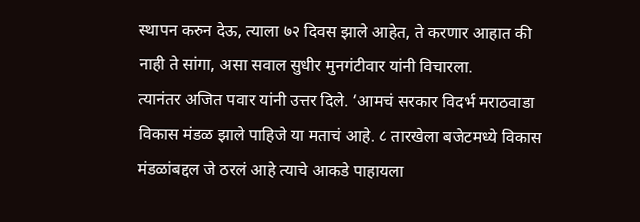स्थापन करुन देऊ, त्याला ७२ दिवस झाले आहेत, ते करणार आहात की नाही ते सांगा, असा सवाल सुधीर मुनगंटीवार यांनी विचारला.
त्यानंतर अजित पवार यांनी उत्तर दिले. ‘आमचं सरकार विदर्भ मराठवाडा विकास मंडळ झाले पाहिजे या मताचं आहे. ८ तारखेला बजेटमध्ये विकास मंडळांबद्दल जे ठरलं आहे त्याचे आकडे पाहायला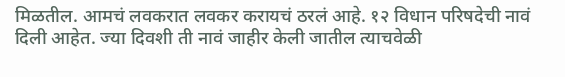मिळतील. आमचं लवकरात लवकर करायचं ठरलं आहे. १२ विधान परिषदेची नावं दिली आहेत. ज्या दिवशी ती नावं जाहीर केली जातील त्याचवेळी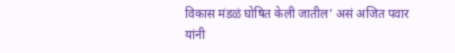विकास मंडळं घोषित केली जातील’ असं अजित पवार यांनी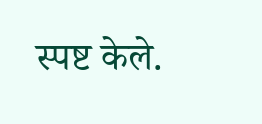स्पष्ट केले.